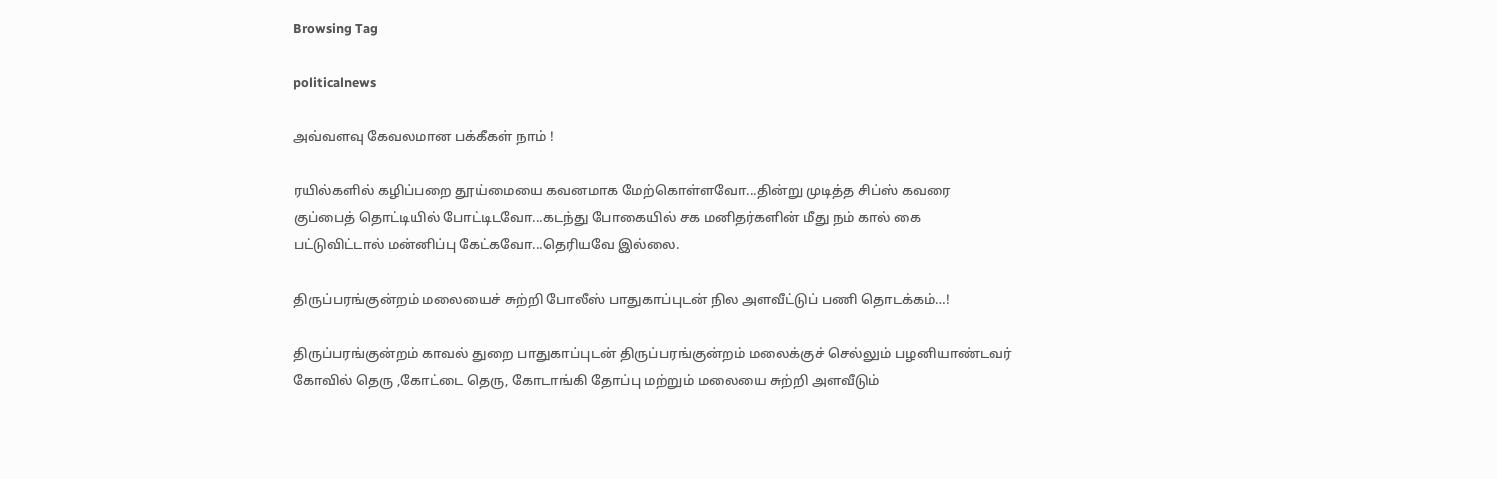Browsing Tag

politicalnews

அவ்வளவு கேவலமான பக்கீகள் நாம் !

ரயில்களில் கழிப்பறை தூய்மையை கவனமாக மேற்கொள்ளவோ...தின்று முடித்த சிப்ஸ் கவரை குப்பைத் தொட்டியில் போட்டிடவோ...கடந்து போகையில் சக மனிதர்களின் மீது நம் கால் கை பட்டுவிட்டால் மன்னிப்பு கேட்கவோ...தெரியவே இல்லை.

திருப்பரங்குன்றம் மலையைச் சுற்றி போலீஸ் பாதுகாப்புடன் நில அளவீட்டுப் பணி தொடக்கம்…!

திருப்பரங்குன்றம் காவல் துறை பாதுகாப்புடன் திருப்பரங்குன்றம் மலைக்குச் செல்லும் பழனியாண்டவர் கோவில் தெரு ,கோட்டை தெரு, கோடாங்கி தோப்பு மற்றும் மலையை சுற்றி அளவீடும்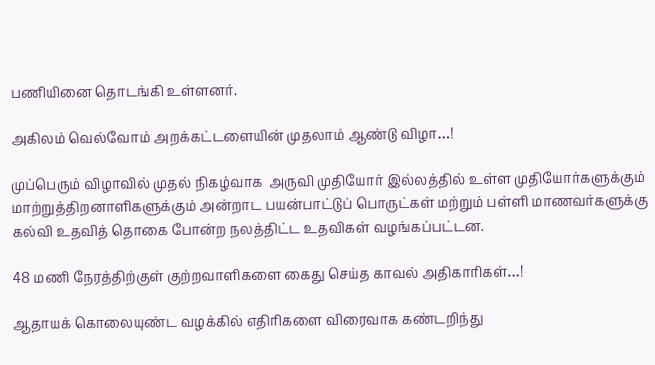பணியினை தொடங்கி உள்ளனர்.

அகிலம் வெல்வோம் அறக்கட்டளையின் முதலாம் ஆண்டு விழா…!

முப்பெரும் விழாவில் முதல் நிகழ்வாக  அருவி முதியோர் இல்லத்தில் உள்ள முதியோர்களுக்கும் மாற்றுத்திறனாளிகளுக்கும் அன்றாட பயன்பாட்டுப் பொருட்கள் மற்றும் பள்ளி மாணவர்களுக்கு கல்வி உதவித் தொகை போன்ற நலத்திட்ட உதவிகள் வழங்கப்பட்டன.

48 மணி நேரத்திற்குள் குற்றவாளிகளை கைது செய்த காவல் அதிகாரிகள்…!

ஆதாயக் கொலையுண்ட வழக்கில் எதிரிகளை விரைவாக கண்டறிந்து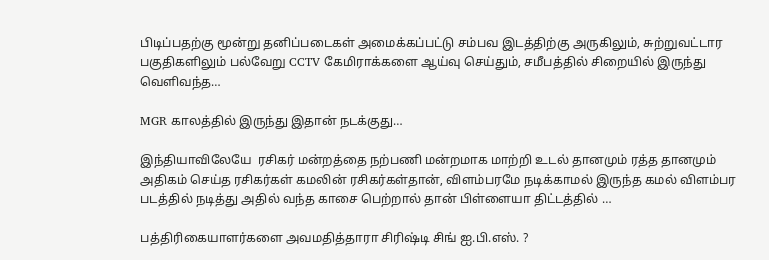பிடிப்பதற்கு மூன்று தனிப்படைகள் அமைக்கப்பட்டு சம்பவ இடத்திற்கு அருகிலும், சுற்றுவட்டார பகுதிகளிலும் பல்வேறு CCTV கேமிராக்களை ஆய்வு செய்தும், சமீபத்தில் சிறையில் இருந்து வெளிவந்த…

MGR காலத்தில் இருந்து இதான் நடக்குது…

இந்தியாவிலேயே  ரசிகர் மன்றத்தை நற்பணி மன்றமாக மாற்றி உடல் தானமும் ரத்த தானமும் அதிகம் செய்த ரசிகர்கள் கமலின் ரசிகர்கள்தான், விளம்பரமே நடிக்காமல் இருந்த கமல் விளம்பர படத்தில் நடித்து அதில் வந்த காசை பெற்றால் தான் பிள்ளையா திட்டத்தில் …

பத்திரிகையாளர்களை அவமதித்தாரா சிரிஷ்டி சிங் ஐ.பி.எஸ். ?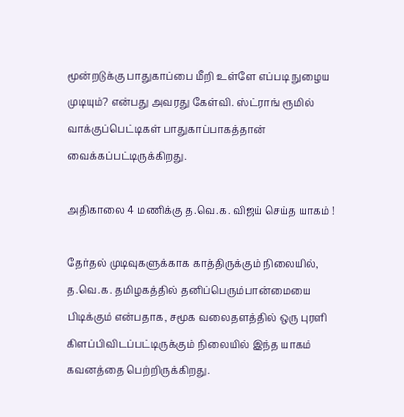மூன்றடுக்கு பாதுகாப்பை மீறி உள்ளே எப்படி நுழைய முடியும்? என்பது அவரது கேள்வி. ஸ்ட்ராங் ரூமில் வாக்குப்பெட்டிகள் பாதுகாப்பாகத்தான் வைக்கப்பட்டிருக்கிறது.

அதிகாலை 4 மணிக்கு த.வெ.க. விஜய் செய்த யாகம் !

தேர்தல் முடிவுகளுக்காக காத்திருக்கும் நிலையில், த.வெ.க. தமிழகத்தில் தனிப்பெரும்பான்மையை பிடிக்கும் என்பதாக, சமூக வலைதளத்தில் ஒரு புரளி கிளப்பிவிடப்பட்டிருக்கும் நிலையில் இந்த யாகம் கவனத்தை பெற்றிருக்கிறது.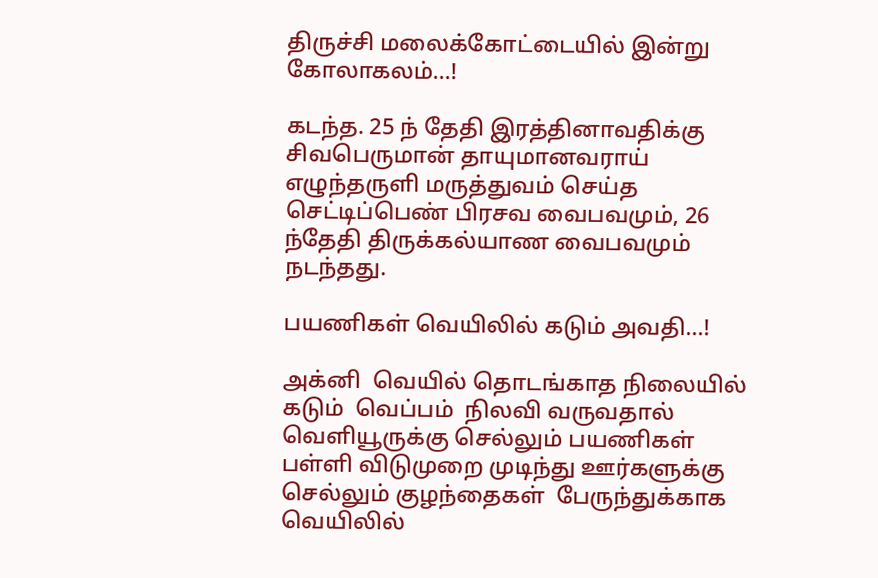திருச்சி மலைக்கோட்டையில் இன்று கோலாகலம்…!

கடந்த. 25 ந் தேதி இரத்தினாவதிக்கு சிவபெருமான் தாயுமானவராய் எழுந்தருளி மருத்துவம் செய்த செட்டிப்பெண் பிரசவ வைபவமும், 26 ந்தேதி திருக்கல்யாண வைபவமும்  நடந்தது.

பயணிகள் வெயிலில் கடும் அவதி…!

அக்னி  வெயில் தொடங்காத நிலையில் கடும்  வெப்பம்  நிலவி வருவதால்  வெளியூருக்கு செல்லும் பயணிகள் பள்ளி விடுமுறை முடிந்து ஊர்களுக்கு செல்லும் குழந்தைகள்  பேருந்துக்காக வெயிலில்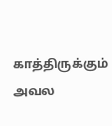காத்திருக்கும் அவல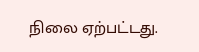நிலை ஏற்பட்டது.